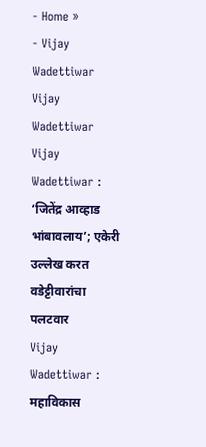- Home »
- Vijay Wadettiwar
Vijay Wadettiwar
Vijay Wadettiwar : ‘जितेंद्र आव्हाड भांबावलाय’; एकेरी उल्लेख करत वडेट्टीवारांचा पलटवार
Vijay Wadettiwar : महाविकास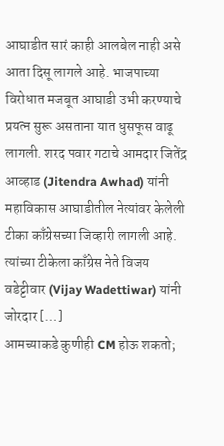आघाडीत सारं काही आलबेल नाही असे आता दिसू लागले आहे. भाजपाच्या विरोधात मजबूत आघाडी उभी करण्याचे प्रयत्न सुरू असताना यात धुसफूस वाढू लागली. शरद पवार गटाचे आमदार जितेंद्र आव्हाड (Jitendra Awhad) यांनी महाविकास आघाडीतील नेत्यांवर केलेली टीका काँग्रेसच्या जिव्हारी लागली आहे. त्यांच्या टीकेला काँग्रेस नेते विजय वडेट्टीवार (Vijay Wadettiwar) यांनी जोरदार […]
आमच्याकडे कुणीही CM होऊ शकतो;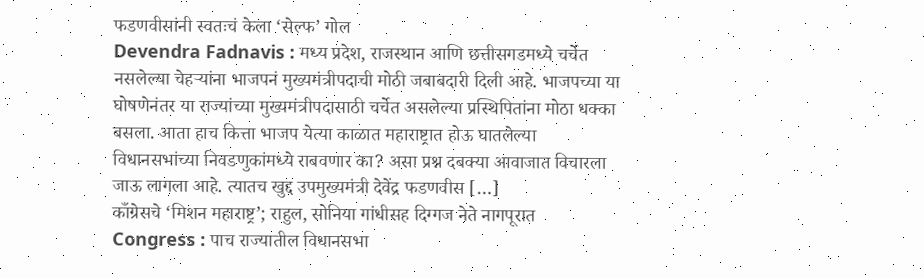फडणवीसांनी स्वतःचं केला ‘सेल्फ’ गोल
Devendra Fadnavis : मध्य प्रदेश, राजस्थान आणि छत्तीसगडमध्ये चर्चेत नसलेल्या चेहऱ्यांना भाजपनं मुख्यमंत्रीपदाची मोठी जबाबदारी दिली आहे. भाजपच्या या घोषणेनंतर या राज्यांच्या मुख्यमंत्रीपदासाठी चर्चेत असलेल्या प्रस्थिपितांना मोठा धक्का बसला. आता हाच कित्ता भाजप येत्या काळात महाराष्ट्रात होऊ घातलेल्या विधानसभांच्या निवडणुकांमध्ये राबवणार का? असा प्रश्न दबक्या आवाजात विचारला जाऊ लागला आहे. त्यातच खुद्द उपमुख्यमंत्री देवेंद्र फडणवीस […]
काँग्रेसचे ‘मिशन महाराष्ट्र’; राहुल, सोनिया गांधीसह दिग्गज नेते नागपूरात
Congress : पाच राज्यातील विधानसभा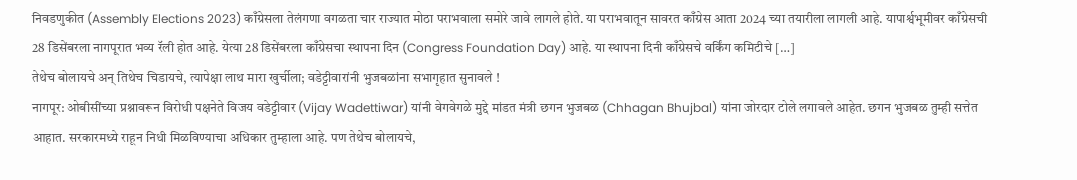निवडणुकीत (Assembly Elections 2023) काँग्रेसला तेलंगणा वगळता चार राज्यात मोठा पराभवाला समोरे जावे लागले होते. या पराभवातून सावरत काँग्रेस आता 2024 च्या तयारीला लागली आहे. यापार्श्वभूमीवर काँग्रेसची 28 डिसेंबरला नागपूरात भव्य रॅली होत आहे. येत्या 28 डिसेंबरला काँग्रेसचा स्थापना दिन (Congress Foundation Day) आहे. या स्थापना दिनी काँग्रेसचे वर्किंग कमिटीचे […]
तेथेच बोलायचे अन् तिथेच चिडायचे, त्यापेक्षा लाथ मारा खुर्चीला; वडेट्टीवारांनी भुजबळांना सभागृहात सुनावले !
नागपूर: ओबीसींच्या प्रश्नावरून विरोधी पक्षनेते विजय वडेट्टीवार (Vijay Wadettiwar) यांनी वेगवेगळे मुद्दे मांडत मंत्री छगन भुजबळ (Chhagan Bhujbal) यांना जोरदार टोले लगावले आहेत. छगन भुजबळ तुम्ही सत्तेत आहात. सरकारमध्ये राहून निधी मिळविण्याचा अधिकार तुम्हाला आहे. पण तेथेच बोलायचे,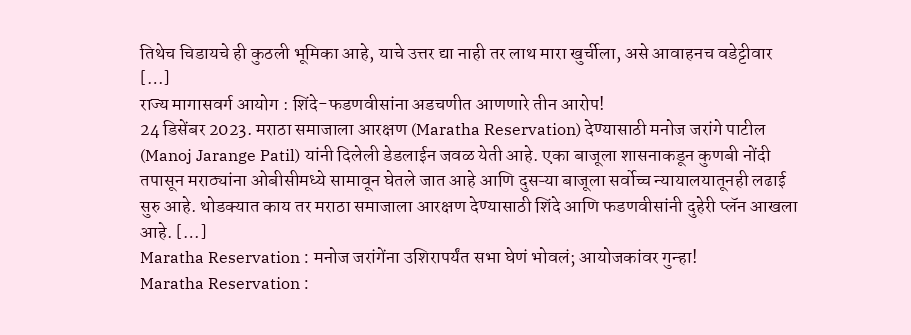तिथेच चिडायचे ही कुठली भूमिका आहे, याचे उत्तर द्या नाही तर लाथ मारा खुर्चीला, असे आवाहनच वडेट्टीवार […]
राज्य मागासवर्ग आयोग : शिंदे-फडणवीसांना अडचणीत आणणारे तीन आरोप!
24 डिसेंबर 2023. मराठा समाजाला आरक्षण (Maratha Reservation) देण्यासाठी मनोज जरांगे पाटील (Manoj Jarange Patil) यांनी दिलेली डेडलाईन जवळ येती आहे. एका बाजूला शासनाकडून कुणबी नोंदी तपासून मराठ्यांना ओबीसीमध्ये सामावून घेतले जात आहे आणि दुसऱ्या बाजूला सर्वोच्च न्यायालयातूनही लढाई सुरु आहे. थोडक्यात काय तर मराठा समाजाला आरक्षण देण्यासाठी शिंदे आणि फडणवीसांनी दुहेरी प्लॅन आखला आहे. […]
Maratha Reservation : मनोज जरांगेंना उशिरापर्यंत सभा घेणं भोवलं; आयोजकांवर गुन्हा!
Maratha Reservation :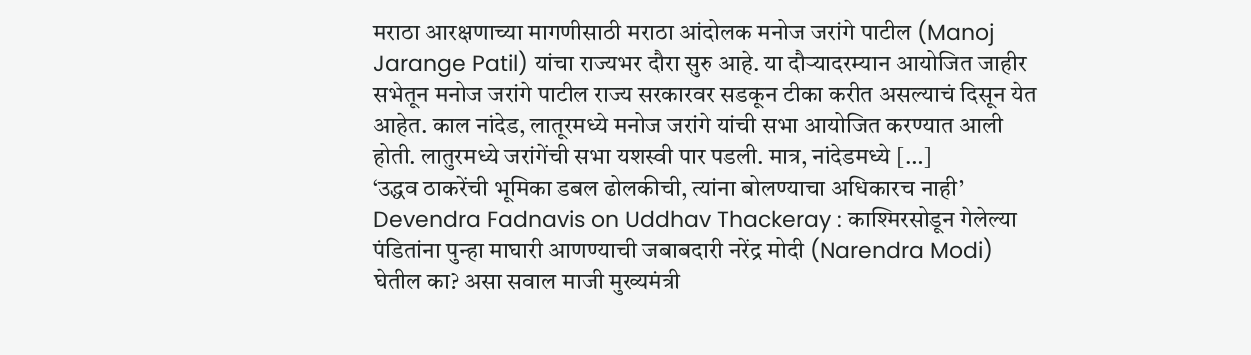मराठा आरक्षणाच्या मागणीसाठी मराठा आंदोलक मनोज जरांगे पाटील (Manoj Jarange Patil) यांचा राज्यभर दौरा सुरु आहे. या दौऱ्यादरम्यान आयोजित जाहीर सभेतून मनोज जरांगे पाटील राज्य सरकारवर सडकून टीका करीत असल्याचं दिसून येत आहेत. काल नांदेड, लातूरमध्ये मनोज जरांगे यांची सभा आयोजित करण्यात आली होती. लातुरमध्ये जरांगेंची सभा यशस्वी पार पडली. मात्र, नांदेडमध्ये […]
‘उद्धव ठाकरेंची भूमिका डबल ढोलकीची, त्यांना बोलण्याचा अधिकारच नाही’
Devendra Fadnavis on Uddhav Thackeray : काश्मिरसोडून गेलेल्या पंडितांना पुन्हा माघारी आणण्याची जबाबदारी नरेंद्र मोदी (Narendra Modi) घेतील का? असा सवाल माजी मुख्यमंत्री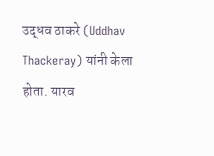उद्धव ठाकरे (Uddhav Thackeray) यांनी केला होता. यारव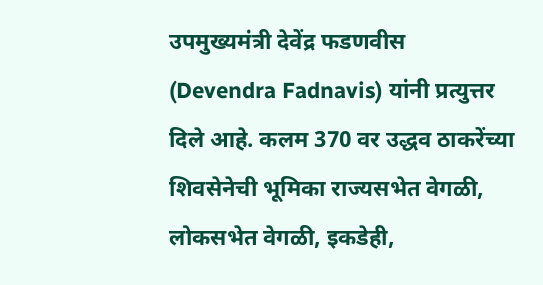उपमुख्यमंत्री देवेंद्र फडणवीस (Devendra Fadnavis) यांनी प्रत्युत्तर दिले आहे. कलम 370 वर उद्धव ठाकरेंच्या शिवसेनेची भूमिका राज्यसभेत वेगळी, लोकसभेत वेगळी, इकडेही,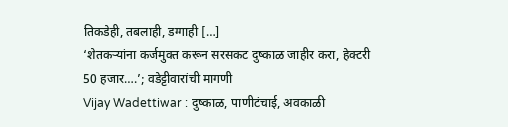तिकडेही, तबलाही, डग्गाही […]
‘शेतकऱ्यांना कर्जमुक्त करून सरसकट दुष्काळ जाहीर करा, हेक्टरी 50 हजार….’; वडेट्टीवारांची मागणी
Vijay Wadettiwar : दुष्काळ, पाणीटंचाई, अवकाळी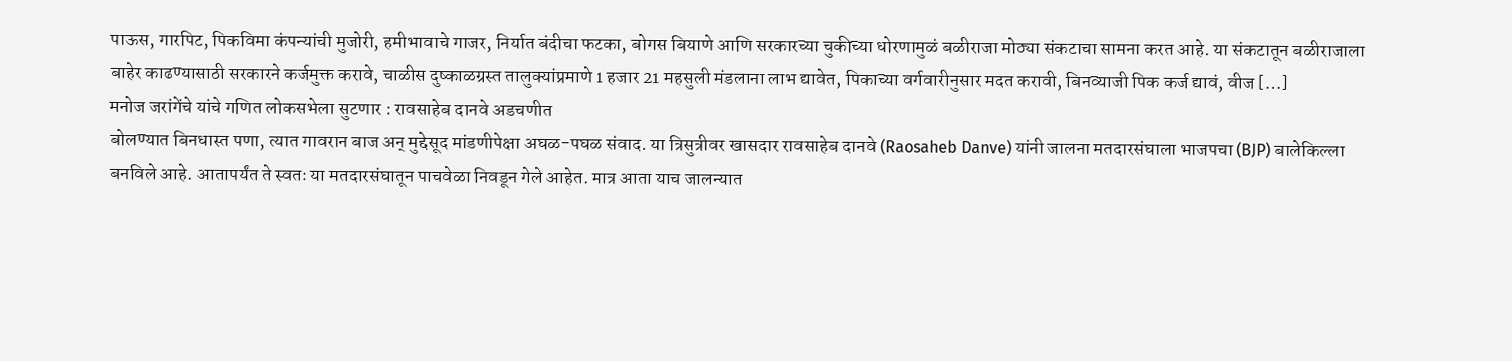पाऊस, गारपिट, पिकविमा कंपन्यांची मुजोरी, हमीभावाचे गाजर, निर्यात बंदीचा फटका, बोगस बियाणे आणि सरकारच्या चुकीच्या धोरणामुळं बळीराजा मोठ्या संकटाचा सामना करत आहे. या संकटातून बळीराजाला बाहेर काढण्यासाठी सरकारने कर्जमुक्त करावे, चाळीस दुष्काळग्रस्त तालुक्यांप्रमाणे 1 हजार 21 महसुली मंडलाना लाभ द्यावेत, पिकाच्या वर्गवारीनुसार मदत करावी, बिनव्याजी पिक कर्ज द्यावं, वीज […]
मनोज जरांगेंचे यांचे गणित लोकसभेला सुटणार : रावसाहेब दानवे अडचणीत
बोलण्यात बिनधास्त पणा, त्यात गावरान बाज अन् मुद्देसूद मांडणीपेक्षा अघळ-पघळ संवाद. या त्रिसुत्रीवर खासदार रावसाहेब दानवे (Raosaheb Danve) यांनी जालना मतदारसंघाला भाजपचा (BJP) बालेकिल्ला बनविले आहे. आतापर्यंत ते स्वतः या मतदारसंघातून पाचवेळा निवडून गेले आहेत. मात्र आता याच जालन्यात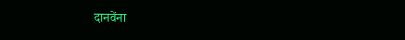दानवेंना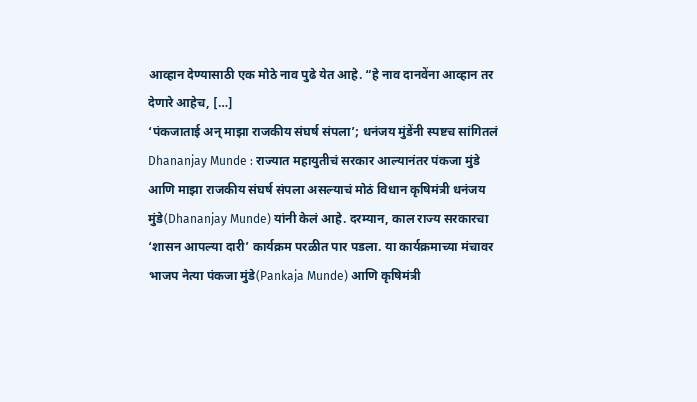आव्हान देण्यासाठी एक मोठे नाव पुढे येत आहे. “हे नाव दानवेंना आव्हान तर देणारे आहेच, […]
‘पंकजाताई अन् माझा राजकीय संघर्ष संपला’; धनंजय मुंडेंनी स्पष्टच सांगितलं
Dhananjay Munde : राज्यात महायुतीचं सरकार आल्यानंतर पंकजा मुंडे आणि माझा राजकीय संघर्ष संपला असल्याचं मोठं विधान कृषिमंत्री धनंजय मुंडे(Dhananjay Munde) यांनी केलं आहे. दरम्यान, काल राज्य सरकारचा ‘शासन आपल्या दारी’ कार्यक्रम परळीत पार पडला. या कार्यक्रमाच्या मंचावर भाजप नेत्या पंकजा मुंडे(Pankaja Munde) आणि कृषिमंत्री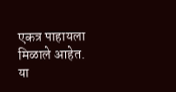एकत्र पाहायला मिळाले आहेत. या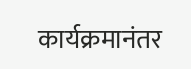कार्यक्रमानंतर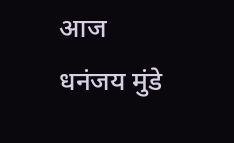आज धनंजय मुंडे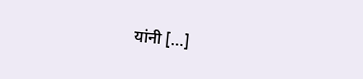यांनी […]